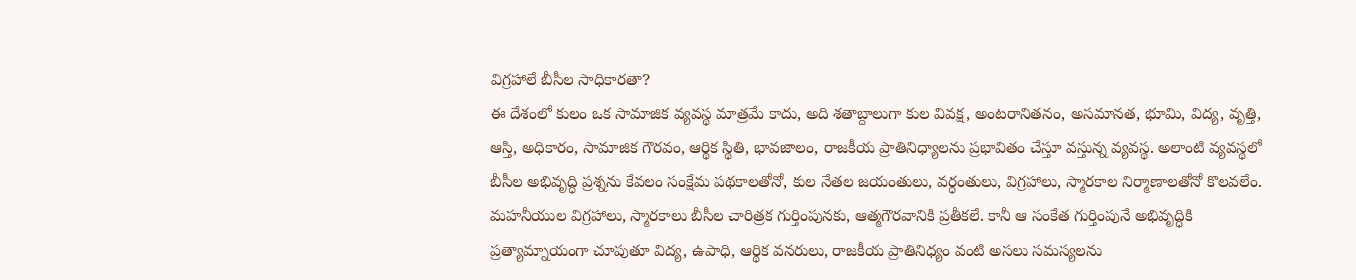విగ్రహాలే బీసీల సాధికారతా?
ఈ దేశంలో కులం ఒక సామాజిక వ్యవస్థ మాత్రమే కాదు, అది శతాబ్దాలుగా కుల వివక్ష, అంటరానితనం, అసమానత, భూమి, విద్య, వృత్తి, ఆస్తి, అధికారం, సామాజిక గౌరవం, ఆర్థిక స్థితి, భావజాలం, రాజకీయ ప్రాతినిధ్యాలను ప్రభావితం చేస్తూ వస్తున్న వ్యవస్థ. అలాంటి వ్యవస్థలో బీసీల అభివృద్ధి ప్రశ్నను కేవలం సంక్షేమ పథకాలతోనో, కుల నేతల జయంతులు, వర్ధంతులు, విగ్రహాలు, స్మారకాల నిర్మాణాలతోనో కొలవలేం. మహనీయుల విగ్రహాలు, స్మారకాలు బీసీల చారిత్రక గుర్తింపునకు, ఆత్మగౌరవానికి ప్రతీకలే. కానీ ఆ సంకేత గుర్తింపునే అభివృద్ధికి ప్రత్యామ్నాయంగా చూపుతూ విద్య, ఉపాధి, ఆర్థిక వనరులు, రాజకీయ ప్రాతినిధ్యం వంటి అసలు సమస్యలను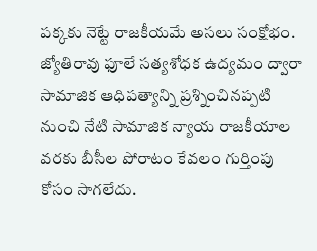పక్కకు నెట్టే రాజకీయమే అసలు సంక్షోభం.
జ్యోతిరావు ఫూలే సత్యశోధక ఉద్యమం ద్వారా సామాజిక ఆధిపత్యాన్ని ప్రశ్నించినప్పటి నుంచి నేటి సామాజిక న్యాయ రాజకీయాల వరకు బీసీల పోరాటం కేవలం గుర్తింపు కోసం సాగలేదు.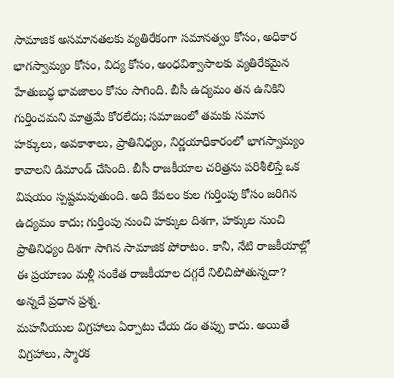సామాజిక అసమానతలకు వ్యతిరేకంగా సమానత్వం కోసం, అధికార భాగస్వామ్యం కోసం, విద్య కోసం, అంధవిశ్వాసాలకు వ్యతిరేకమైన హేతుబద్ధ భావజాలం కోసం సాగింది. బీసీ ఉద్యమం తన ఉనికిని గుర్తించమని మాత్రమే కోరలేదు; సమాజంలో తమకు సమాన హక్కులు, అవకాశాలు, ప్రాతినిధ్యం, నిర్ణయాధికారంలో భాగస్వామ్యం కావాలని డిమాండ్ చేసింది. బీసీ రాజకీయాల చరిత్రను పరిశీలిస్తే ఒక విషయం స్పష్టమవుతుంది. అది కేవలం కుల గుర్తింపు కోసం జరిగిన ఉద్యమం కాదు; గుర్తింపు నుంచి హక్కుల దిశగా, హక్కుల నుంచి ప్రాతినిధ్యం దిశగా సాగిన సామాజిక పోరాటం. కానీ, నేటి రాజకీయాల్లో ఈ ప్రయాణం మళ్లీ సంకేత రాజకీయాల దగ్గరే నిలిచిపోతున్నదా? అన్నదే ప్రధాన ప్రశ్న.
మహనీయుల విగ్రహాలు ఏర్పాటు చేయ డం తప్పు కాదు. అయితే విగ్రహాలు, స్మారక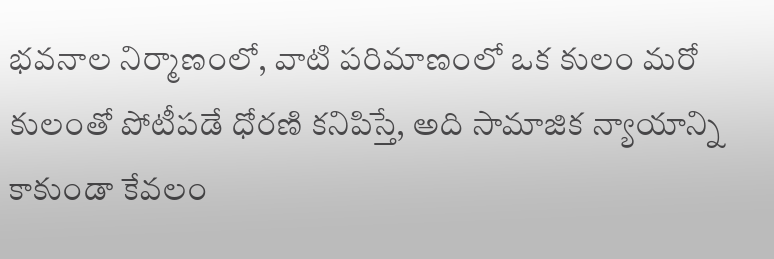భవనాల నిర్మాణంలో, వాటి పరిమాణంలో ఒక కులం మరో కులంతో పోటీపడే ధోరణి కనిపిస్తే, అది సామాజిక న్యాయాన్ని కాకుండా కేవలం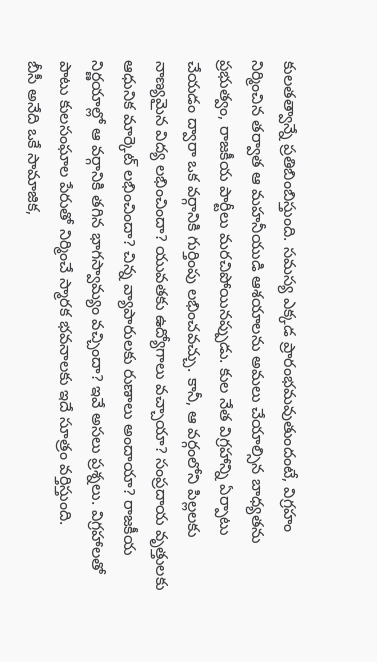కులతత్వాన్నే ప్రతిబింబిస్తుంది. సమస్య ఎక్కడ ప్రారంభమవుతుందంటే, విగ్రహం నిర్మించిన తర్వాత ఆ మహనీయుడి ఆశయాలను అమలు చేయాల్సిన బాధ్యతను ప్రభుత్వం, రాజకీయ పార్టీలు మరచిపోయినప్పుడు. కుల నేత విగ్రహాన్ని ఏర్పాటు చేయడం ద్వారా ఒక వర్గానికి గుర్తింపు లభించవచ్చు. కానీ, ఆ వర్గంలోని పిల్లలకు నాణ్యమైన విద్య లభించిందా? యువతకు ఉద్యోగాలు వచ్చాయా? సంప్రదాయ వృత్తులకు ఆధునిక మార్కెట్ లభించిందా? చిన్న వ్యాపారులకు రుణాలు అందాయా? రాజకీయ నిర్ణయాల్లో ఆ వర్గానికి తగిన భాగస్వామ్యం వచ్చిందా? ఇవే అసలు ప్రశ్నలు. విగ్రహాలతో పాటు కులసంఘాల పేరుతో నిర్మించే స్మారక భవనాలకు ఇదే సూత్రం వర్తిస్తుంది.
బీసీ అనేది ఒకే సామాజిక,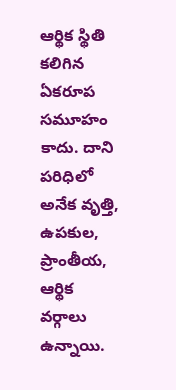ఆర్థిక స్థితి కలిగిన ఏకరూప సమూహం కాదు. దాని పరిధిలో అనేక వృత్తి, ఉపకుల, ప్రాంతీయ, ఆర్థిక వర్గాలు ఉన్నాయి.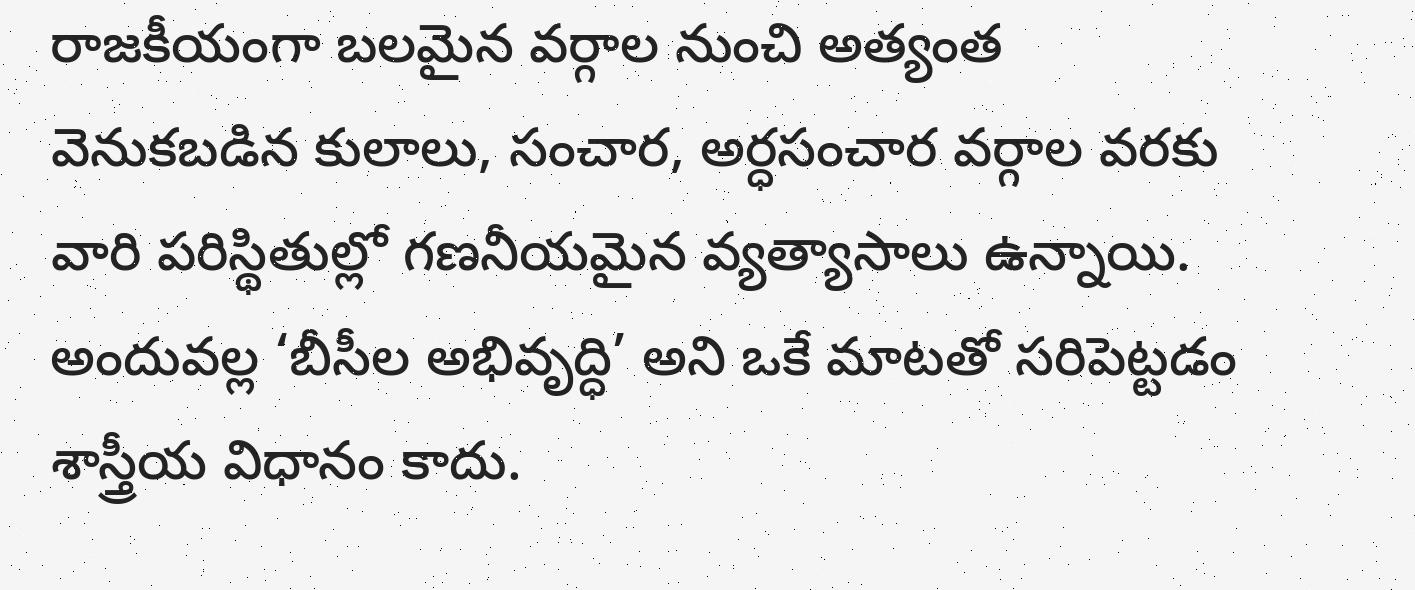రాజకీయంగా బలమైన వర్గాల నుంచి అత్యంత వెనుకబడిన కులాలు, సంచార, అర్ధసంచార వర్గాల వరకు వారి పరిస్థితుల్లో గణనీయమైన వ్యత్యాసాలు ఉన్నాయి. అందువల్ల ‘బీసీల అభివృద్ధి’ అని ఒకే మాటతో సరిపెట్టడం శాస్త్రీయ విధానం కాదు.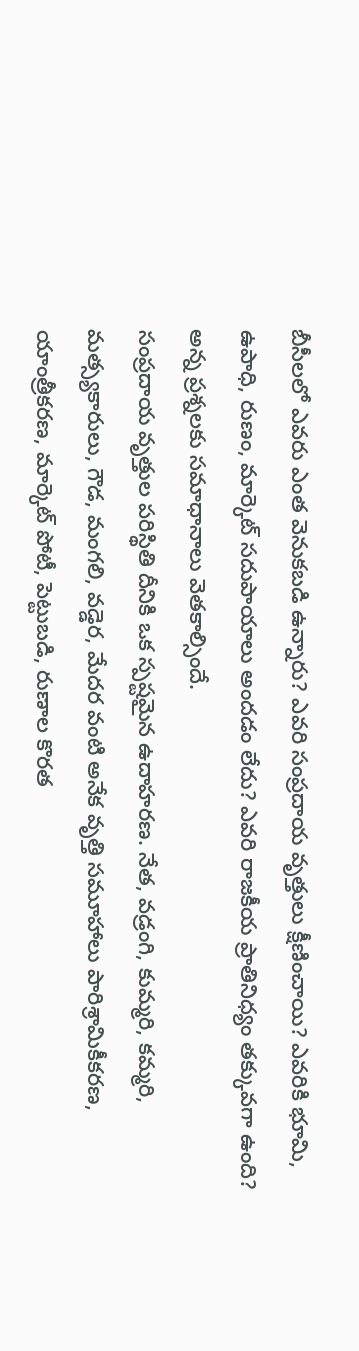బీసీలలో ఎవరు ఎంత వెనుకబడి ఉన్నారు? ఎవరి సంప్రదాయ వృత్తులు క్షీణించాయి? ఎవరికి భూమి, ఉపాధి, రుణం, మార్కెట్ సదుపాయాలు అందడం లేదు? ఎవరి రాజకీయ ప్రాతినిధ్యం తక్కువగా ఉంది? అన్న ప్రశ్నలకు సమాధానాలు వెతకాల్సిందే.
సంప్రదాయ వృత్తుల పరిస్థితి దీనికి ఒక స్పష్టమైన ఉదాహరణ. నేత, వడ్రంగి, కుమ్మరి, కమ్మరి, మత్స్యకారులు, గౌడ, మంగలి, వడ్డెర, మేదర వంటి అనేక వృత్తి సమూహాలు పారిశ్రామికీకరణ, యాంత్రీకరణ, మార్కెట్ పోటీ, పెట్టుబడి, రుణాల కొరత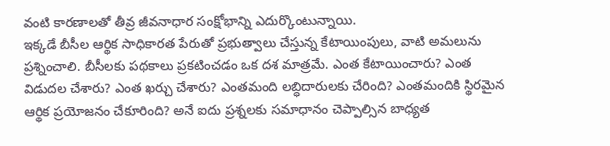వంటి కారణాలతో తీవ్ర జీవనాధార సంక్షోభాన్ని ఎదుర్కొంటున్నాయి.
ఇక్కడే బీసీల ఆర్థిక సాధికారత పేరుతో ప్రభుత్వాలు చేస్తున్న కేటాయింపులు, వాటి అమలును ప్రశ్నించాలి. బీసీలకు పథకాలు ప్రకటించడం ఒక దశ మాత్రమే. ఎంత కేటాయించారు? ఎంత విడుదల చేశారు? ఎంత ఖర్చు చేశారు? ఎంతమంది లబ్ధిదారులకు చేరింది? ఎంతమందికి స్థిరమైన ఆర్థిక ప్రయోజనం చేకూరింది? అనే ఐదు ప్రశ్నలకు సమాధానం చెప్పాల్సిన బాధ్యత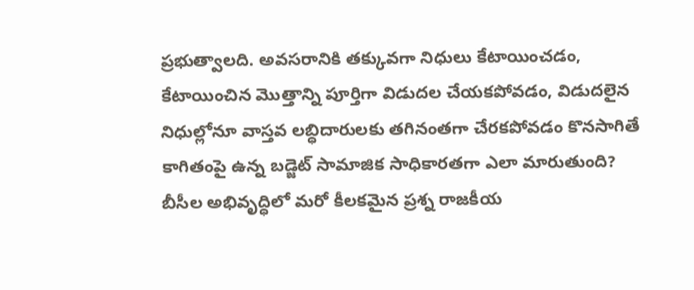ప్రభుత్వాలది. అవసరానికి తక్కువగా నిధులు కేటాయించడం, కేటాయించిన మొత్తాన్ని పూర్తిగా విడుదల చేయకపోవడం, విడుదలైన నిధుల్లోనూ వాస్తవ లబ్ధిదారులకు తగినంతగా చేరకపోవడం కొనసాగితే కాగితంపై ఉన్న బడ్జెట్ సామాజిక సాధికారతగా ఎలా మారుతుంది?
బీసీల అభివృద్ధిలో మరో కీలకమైన ప్రశ్న రాజకీయ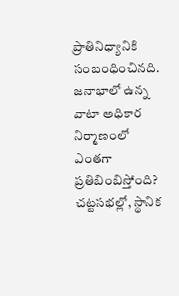ప్రాతినిధ్యానికి సంబంధించినది. జనాభాలో ఉన్న వాటా అధికార నిర్మాణంలో ఎంతగా ప్రతిబింబిస్తోంది? చట్టసభల్లో, స్థానిక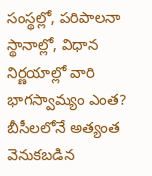సంస్థల్లో, పరిపాలనా స్థానాల్లో, విధాన నిర్ణయాల్లో వారి భాగస్వామ్యం ఎంత? బీసీలలోనే అత్యంత వెనుకబడిన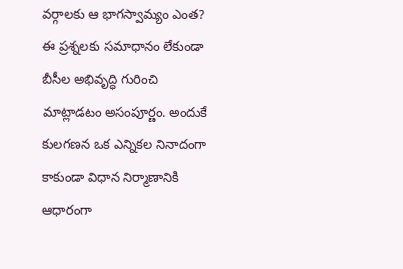వర్గాలకు ఆ భాగస్వామ్యం ఎంత? ఈ ప్రశ్నలకు సమాధానం లేకుండా బీసీల అభివృద్ధి గురించి మాట్లాడటం అసంపూర్ణం. అందుకే కులగణన ఒక ఎన్నికల నినాదంగా కాకుండా విధాన నిర్మాణానికి ఆధారంగా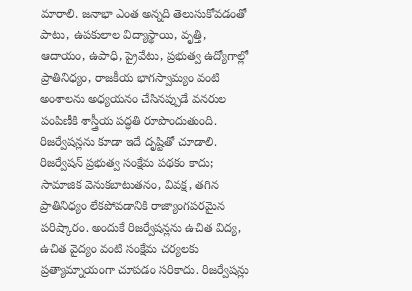మారాలి. జనాభా ఎంత అన్నది తెలుసుకోవడంతో పాటు, ఉపకులాల విద్యాస్థాయి, వృత్తి, ఆదాయం, ఉపాధి, ప్రైవేటు, ప్రభుత్వ ఉద్యోగాల్లో ప్రాతినిధ్యం, రాజకీయ భాగస్వామ్యం వంటి అంశాలను అధ్యయనం చేసినప్పుడే వనరుల పంపిణీకి శాస్త్రీయ పద్ధతి రూపొందుతుంది.
రిజర్వేషన్లను కూడా ఇదే దృష్టితో చూడాలి. రిజర్వేషన్ ప్రభుత్వ సంక్షేమ పథకం కాదు; సామాజిక వెనుకబాటుతనం, వివక్ష, తగిన ప్రాతినిధ్యం లేకపోవడానికి రాజ్యాంగపరమైన పరిష్కారం. అందుకే రిజర్వేషన్లను ఉచిత విద్య, ఉచిత వైద్యం వంటి సంక్షేమ చర్యలకు ప్రత్యామ్నాయంగా చూపడం సరికాదు. రిజర్వేషన్లు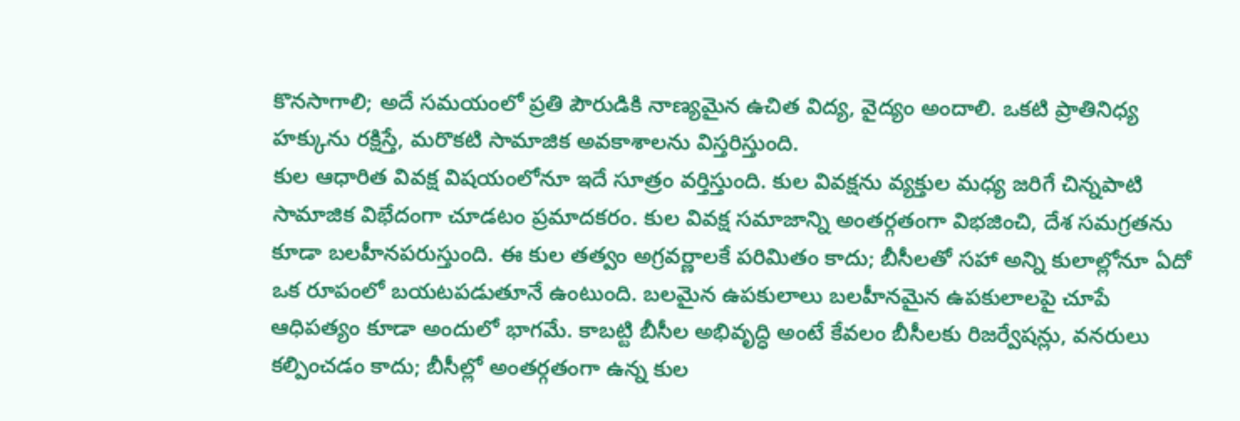కొనసాగాలి; అదే సమయంలో ప్రతి పౌరుడికి నాణ్యమైన ఉచిత విద్య, వైద్యం అందాలి. ఒకటి ప్రాతినిధ్య హక్కును రక్షిస్తే, మరొకటి సామాజిక అవకాశాలను విస్తరిస్తుంది.
కుల ఆధారిత వివక్ష విషయంలోనూ ఇదే సూత్రం వర్తిస్తుంది. కుల వివక్షను వ్యక్తుల మధ్య జరిగే చిన్నపాటి సామాజిక విభేదంగా చూడటం ప్రమాదకరం. కుల వివక్ష సమాజాన్ని అంతర్గతంగా విభజించి, దేశ సమగ్రతను కూడా బలహీనపరుస్తుంది. ఈ కుల తత్వం అగ్రవర్ణాలకే పరిమితం కాదు; బీసీలతో సహా అన్ని కులాల్లోనూ ఏదో ఒక రూపంలో బయటపడుతూనే ఉంటుంది. బలమైన ఉపకులాలు బలహీనమైన ఉపకులాలపై చూపే ఆధిపత్యం కూడా అందులో భాగమే. కాబట్టి బీసీల అభివృద్ధి అంటే కేవలం బీసీలకు రిజర్వేషన్లు, వనరులు కల్పించడం కాదు; బీసీల్లో అంతర్గతంగా ఉన్న కుల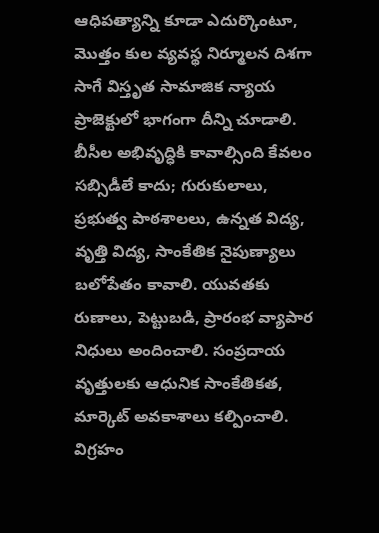ఆధిపత్యాన్ని కూడా ఎదుర్కొంటూ, మొత్తం కుల వ్యవస్థ నిర్మూలన దిశగా సాగే విస్తృత సామాజిక న్యాయ ప్రాజెక్టులో భాగంగా దీన్ని చూడాలి.
బీసీల అభివృద్ధికి కావాల్సింది కేవలం సబ్సిడీలే కాదు; గురుకులాలు, ప్రభుత్వ పాఠశాలలు, ఉన్నత విద్య, వృత్తి విద్య, సాంకేతిక నైపుణ్యాలు బలోపేతం కావాలి. యువతకు రుణాలు, పెట్టుబడి, ప్రారంభ వ్యాపార నిధులు అందించాలి. సంప్రదాయ వృత్తులకు ఆధునిక సాంకేతికత, మార్కెట్ అవకాశాలు కల్పించాలి.
విగ్రహం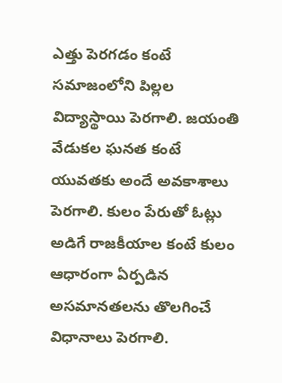ఎత్తు పెరగడం కంటే సమాజంలోని పిల్లల విద్యాస్థాయి పెరగాలి. జయంతి వేడుకల ఘనత కంటే యువతకు అందే అవకాశాలు పెరగాలి. కులం పేరుతో ఓట్లు అడిగే రాజకీయాల కంటే కులం ఆధారంగా ఏర్పడిన అసమానతలను తొలగించే విధానాలు పెరగాలి.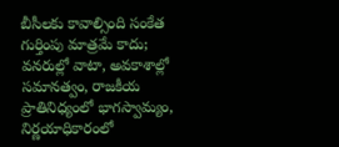బీసీలకు కావాల్సింది సంకేత గుర్తింపు మాత్రమే కాదు; వనరుల్లో వాటా, అవకాశాల్లో సమానత్వం, రాజకీయ ప్రాతినిధ్యంలో భాగస్వామ్యం, నిర్ణయాధికారంలో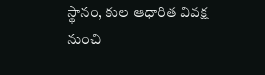స్థానం, కుల ఆధారిత వివక్ష నుంచి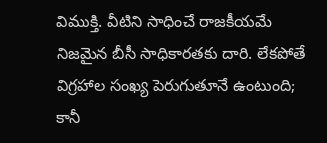విముక్తి. వీటిని సాధించే రాజకీయమే నిజమైన బీసీ సాధికారతకు దారి. లేకపోతే విగ్రహాల సంఖ్య పెరుగుతూనే ఉంటుంది; కానీ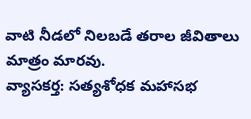వాటి నీడలో నిలబడే తరాల జీవితాలు మాత్రం మారవు.
వ్యాసకర్త: సత్యశోధక మహాసభ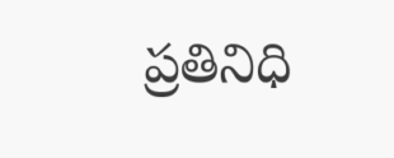ప్రతినిధి